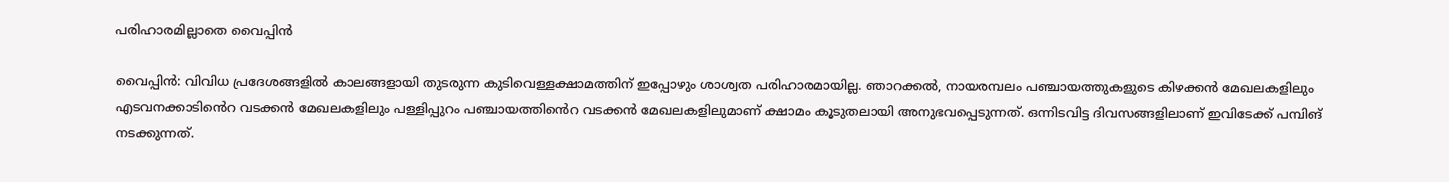പരിഹാരമില്ലാതെ വൈപ്പിൻ

വൈപ്പിൻ: വിവിധ പ്രദേശങ്ങളിൽ കാലങ്ങളായി തുടരുന്ന കുടിവെള്ളക്ഷാമത്തിന് ഇപ്പോഴും ശാശ്വത പരിഹാരമായില്ല. ഞാറക്കൽ, നായരമ്പലം പഞ്ചായത്തുകളുടെ കിഴക്കൻ മേഖലകളിലും എടവനക്കാടി‍ൻെറ വടക്കൻ മേഖലകളിലും പള്ളിപ്പുറം പഞ്ചായത്തി‍ൻെറ വടക്കൻ മേഖലകളിലുമാണ് ക്ഷാമം കൂടുതലായി അനുഭവപ്പെടുന്നത്. ഒന്നിടവിട്ട ദിവസങ്ങളിലാണ് ഇവിടേക്ക് പമ്പിങ് നടക്കുന്നത്.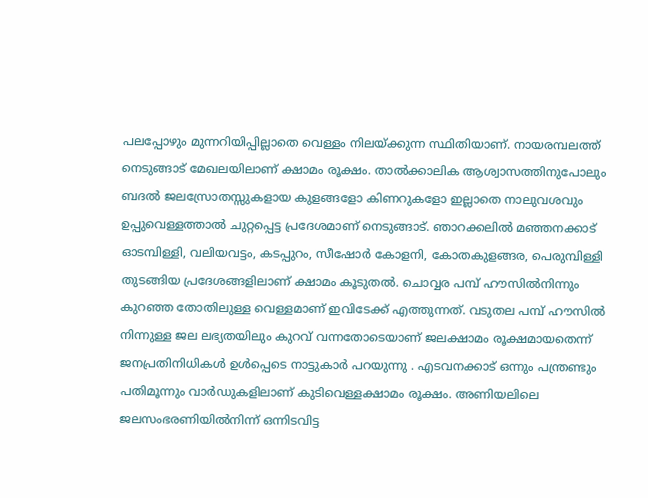പലപ്പോഴും മുന്നറിയിപ്പില്ലാതെ വെള്ളം നിലയ്ക്കുന്ന സ്ഥിതിയാണ്. നായരമ്പലത്ത് നെടുങ്ങാട് മേഖലയിലാണ് ക്ഷാമം രൂക്ഷം. താല്‍ക്കാലിക ആശ്വാസത്തിനുപോലും ബദല്‍ ജലസ്രോതസ്സുകളായ കുളങ്ങളോ കിണറുകളോ ഇല്ലാതെ നാലുവശവും ഉപ്പുവെള്ളത്താല്‍ ചുറ്റപ്പെട്ട പ്രദേശമാണ് നെടുങ്ങാട്. ഞാറക്കലിൽ മഞ്ഞനക്കാട് ഓടമ്പിള്ളി, വലിയവട്ടം, കടപ്പുറം, സീഷോർ കോളനി, കോതകുളങ്ങര, പെരുമ്പിള്ളി തുടങ്ങിയ പ്രദേശങ്ങളിലാണ് ക്ഷാമം കൂടുതൽ. ചൊവ്വര പമ്പ് ഹൗസിൽനിന്നും കുറഞ്ഞ തോതിലുള്ള വെള്ളമാണ് ഇവിടേക്ക് എത്തുന്നത്. വടുതല പമ്പ് ഹൗസിൽ നിന്നുള്ള ജല ലഭ്യതയിലും കുറവ് വന്നതോടെയാണ് ജലക്ഷാമം രൂക്ഷമായതെന്ന് ജനപ്രതിനിധികൾ ഉൾപ്പെടെ നാട്ടുകാർ പറയുന്നു . എടവനക്കാട് ഒന്നും പന്ത്രണ്ടും പതിമൂന്നും വാർഡുകളിലാണ് കുടിവെള്ളക്ഷാമം രൂക്ഷം. അണിയലിലെ ജലസംഭരണിയിൽനിന്ന് ഒന്നിടവിട്ട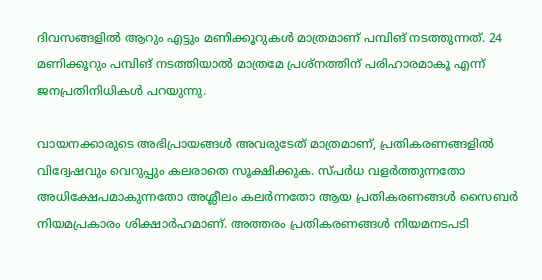ദിവസങ്ങളിൽ ആറും എട്ടും മണിക്കൂറുകൾ മാത്രമാണ് പമ്പിങ് നടത്തുന്നത്. 24 മണിക്കൂറും പമ്പിങ് നടത്തിയാൽ മാത്രമേ പ്രശ്നത്തിന് പരിഹാരമാകൂ എന്ന് ജനപ്രതിനിധികൾ പറയുന്നു.

വായനക്കാരുടെ അഭിപ്രായങ്ങള്‍ അവരുടേത് മാത്രമാണ്, പ്രതികരണങ്ങളിൽ വിദ്വേഷവും വെറുപ്പും കലരാതെ സൂക്ഷിക്കുക. സ്പർധ വളർത്തുന്നതോ അധിക്ഷേപമാകുന്നതോ അശ്ലീലം കലർന്നതോ ആയ പ്രതികരണങ്ങൾ സൈബർ നിയമപ്രകാരം ശിക്ഷാർഹമാണ്. അത്തരം പ്രതികരണങ്ങൾ നിയമനടപടി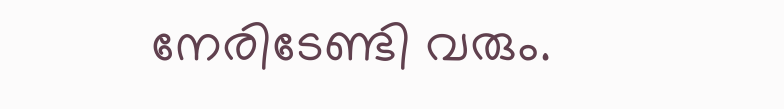നേരിടേണ്ടി വരും.